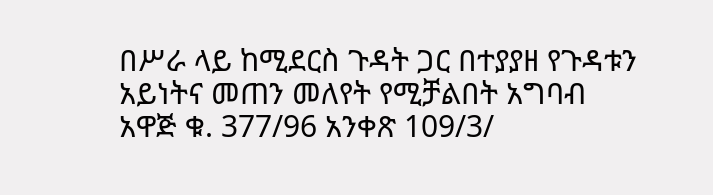በሥራ ላይ ከሚደርስ ጉዳት ጋር በተያያዘ የጉዳቱን አይነትና መጠን መለየት የሚቻልበት አግባብ አዋጅ ቁ. 377/96 አንቀጽ 109/3/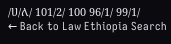/ሀ/ለ/ 101/2/ 100 96/1/ 99/1/
← Back to Law Ethiopia Search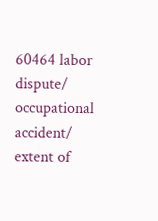60464 labor dispute/ occupational accident/ extent of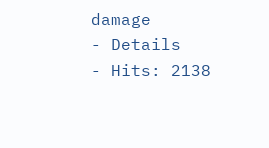damage
- Details
- Hits: 2138